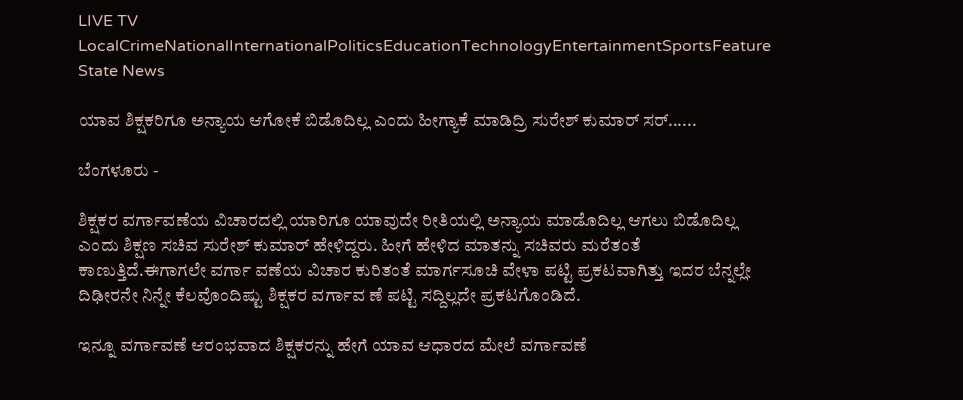LIVE TV LocalCrimeNationalInternationalPoliticsEducationTechnologyEntertainmentSportsFeature
State News

ಯಾವ ಶಿಕ್ಷಕರಿಗೂ ಅನ್ಯಾಯ ಆಗೋಕೆ ಬಿಡೊದಿಲ್ಲ ಎಂದು ಹೀಗ್ಯಾಕೆ ಮಾಡಿದ್ರಿ ಸುರೇಶ್ ಕುಮಾರ್ ಸರ್......

ಬೆಂಗಳೂರು -

ಶಿಕ್ಷಕರ ವರ್ಗಾವಣೆಯ ವಿಚಾರದಲ್ಲಿ ಯಾರಿಗೂ ಯಾವುದೇ ರೀತಿಯಲ್ಲಿ ಅನ್ಯಾಯ ಮಾಡೊದಿಲ್ಲ ಆಗಲು ಬಿಡೊದಿಲ್ಲ ಎಂದು ಶಿಕ್ಷಣ ಸಚಿವ ಸುರೇಶ್ ಕುಮಾರ್ ಹೇಳಿದ್ದರು. ಹೀಗೆ ಹೇಳಿದ ಮಾತನ್ನು ಸಚಿವರು ಮರೆತಂತೆ ಕಾಣುತ್ತಿದೆ.ಈಗಾಗಲೇ ವರ್ಗಾ ವಣೆಯ ವಿಚಾರ ಕುರಿತಂತೆ ಮಾರ್ಗಸೂಚಿ ವೇಳಾ ಪಟ್ಟಿ ಪ್ರಕಟವಾಗಿತ್ತು ಇದರ ಬೆನ್ನಲ್ಲೇ ದಿಢೀರನೇ ನಿನ್ನೇ ಕೆಲವೊಂದಿಷ್ಟು ಶಿಕ್ಷಕರ ವರ್ಗಾವ ಣೆ ಪಟ್ಟಿ ಸದ್ದಿಲ್ಲದೇ ಪ್ರಕಟಗೊಂಡಿದೆ.

ಇನ್ನೂ ವರ್ಗಾವಣೆ ಆರಂಭವಾದ ಶಿಕ್ಷಕರನ್ನು ಹೇಗೆ ಯಾವ ಆಧಾರದ ಮೇಲೆ ವರ್ಗಾವಣೆ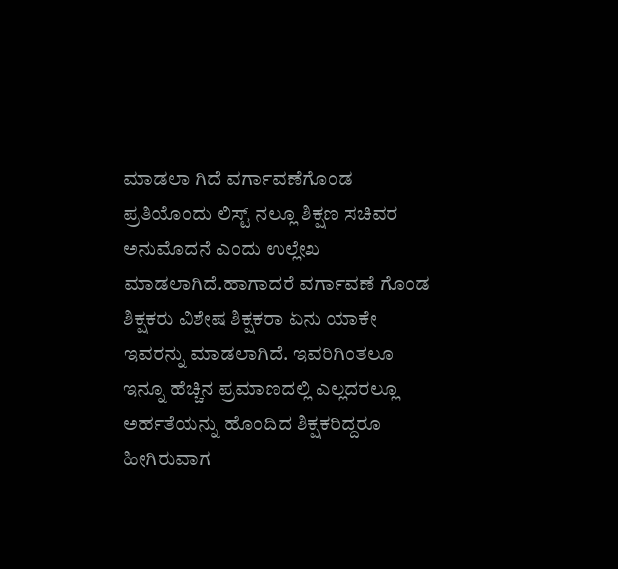ಮಾಡಲಾ ಗಿದೆ ವರ್ಗಾವಣೆಗೊಂಡ ಪ್ರತಿಯೊಂದು ಲಿಸ್ಟ್ ನಲ್ಲೂ ಶಿಕ್ಷಣ ಸಚಿವರ ಅನುಮೊದನೆ ಎಂದು ಉಲ್ಲೇಖ ಮಾಡಲಾಗಿದೆ.ಹಾಗಾದರೆ ವರ್ಗಾವಣೆ ಗೊಂಡ ಶಿಕ್ಷಕರು ವಿಶೇಷ ಶಿಕ್ಷಕರಾ ಏನು ಯಾಕೇ ಇವರನ್ನು ಮಾಡಲಾಗಿದೆ. ಇವರಿಗಿಂತಲೂ ಇನ್ನೂ ಹೆಚ್ಚಿನ ಪ್ರಮಾಣದಲ್ಲಿ ಎಲ್ಲದರಲ್ಲೂ ಅರ್ಹತೆಯನ್ನು ಹೊಂದಿದ ಶಿಕ್ಷಕರಿದ್ದರೂ ಹೀಗಿರುವಾಗ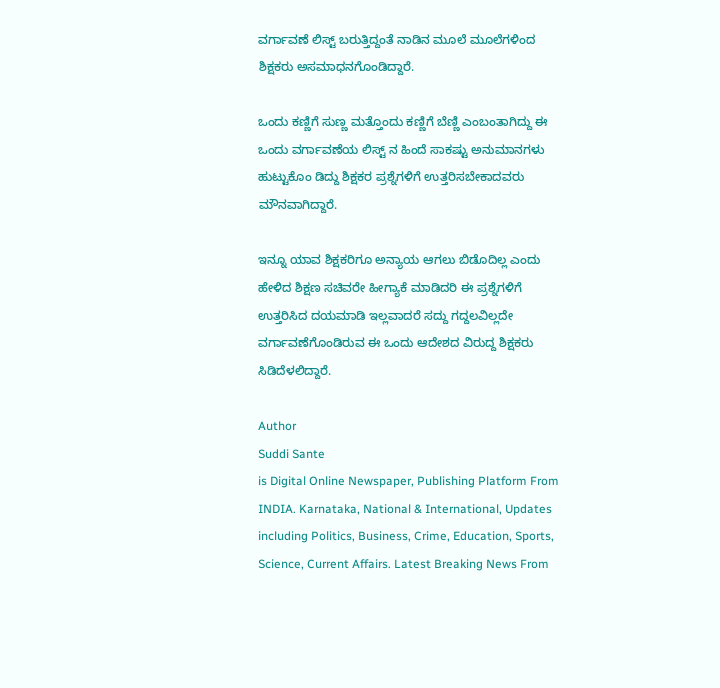ವರ್ಗಾವಣೆ ಲಿಸ್ಟ್ ಬರುತ್ತಿದ್ದಂತೆ ನಾಡಿನ ಮೂಲೆ ಮೂಲೆಗಳಿಂದ ಶಿಕ್ಷಕರು ಅಸಮಾಧನಗೊಂಡಿದ್ದಾರೆ.

ಒಂದು ಕಣ್ಣಿಗೆ ಸುಣ್ಣ ಮತ್ತೊಂದು ಕಣ್ಣಿಗೆ ಬೆಣ್ಣಿ ಎಂಬಂತಾಗಿದ್ದು ಈ ಒಂದು ವರ್ಗಾವಣೆಯ ಲಿಸ್ಟ್ ನ ಹಿಂದೆ ಸಾಕಷ್ಟು ಅನುಮಾನಗಳು ಹುಟ್ಟುಕೊಂ ಡಿದ್ದು ಶಿಕ್ಷಕರ ಪ್ರಶ್ನೆಗಳಿಗೆ ಉತ್ತರಿಸಬೇಕಾದವರು ಮೌನವಾಗಿದ್ದಾರೆ.

ಇನ್ನೂ ಯಾವ ಶಿಕ್ಷಕರಿಗೂ ಅನ್ಯಾಯ ಆಗಲು ಬಿಡೊದಿಲ್ಲ ಎಂದು ಹೇಳಿದ ಶಿಕ್ಷಣ ಸಚಿವರೇ ಹೀಗ್ಯಾಕೆ ಮಾಡಿದರಿ ಈ ಪ್ರಶ್ನೆಗಳಿಗೆ ಉತ್ತರಿಸಿದ ದಯಮಾಡಿ ಇಲ್ಲವಾದರೆ ಸದ್ದು ಗದ್ದಲವಿಲ್ಲದೇ ವರ್ಗಾವಣೆಗೊಂಡಿರುವ ಈ ಒಂದು ಆದೇಶದ ವಿರುದ್ದ ಶಿಕ್ಷಕರು ಸಿಡಿದೆಳಲಿದ್ದಾರೆ.

Author
Suddi Sante
is Digital Online Newspaper, Publishing Platform From INDIA. Karnataka, National & International, Updates including Politics, Business, Crime, Education, Sports, Science, Current Affairs. Latest Breaking News From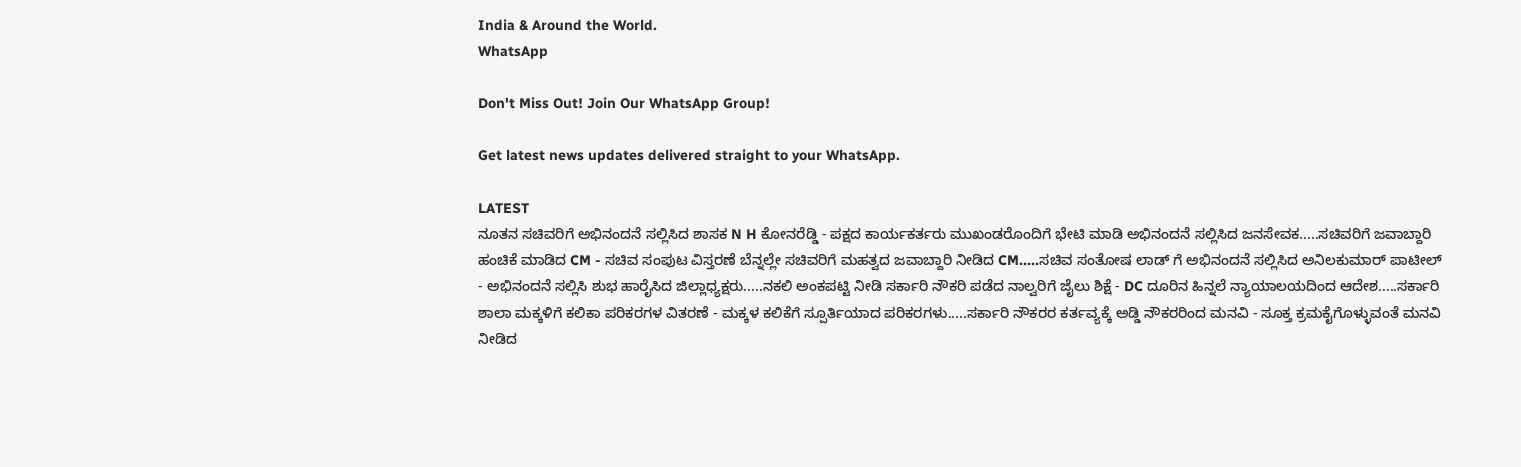India & Around the World.
WhatsApp

Don't Miss Out! Join Our WhatsApp Group!

Get latest news updates delivered straight to your WhatsApp.

LATEST
ನೂತನ ಸಚಿವರಿಗೆ ಅಭಿನಂದನೆ ಸಲ್ಲಿಸಿದ ಶಾಸಕ N H ಕೋನರೆಡ್ಡಿ - ಪಕ್ಷದ ಕಾರ್ಯಕರ್ತರು ಮುಖಂಡರೊಂದಿಗೆ ಭೇಟಿ ಮಾಡಿ ಅಭಿನಂದನೆ ಸಲ್ಲಿಸಿದ ಜನಸೇವಕ.....ಸಚಿವರಿಗೆ ಜವಾಬ್ದಾರಿ ಹಂಚಿಕೆ ಮಾಡಿದ CM - ಸಚಿವ ಸಂಪುಟ ವಿಸ್ತರಣೆ ಬೆನ್ನಲ್ಲೇ ಸಚಿವರಿಗೆ ಮಹತ್ವದ ಜವಾಬ್ದಾರಿ ನೀಡಿದ CM.....ಸಚಿವ ಸಂತೋಷ ಲಾಡ್ ಗೆ ಅಭಿನಂದನೆ ಸಲ್ಲಿಸಿದ ಅನಿಲಕುಮಾರ್ ಪಾಟೀಲ್ - ಅಭಿನಂದನೆ ಸಲ್ಲಿಸಿ ಶುಭ ಹಾರೈಸಿದ ಜಿಲ್ಲಾಧ್ಯಕ್ಷರು.....ನಕಲಿ ಅಂಕಪಟ್ಟಿ ನೀಡಿ ಸರ್ಕಾರಿ ನೌಕರಿ ಪಡೆದ ನಾಲ್ವರಿಗೆ ಜೈಲು ಶಿಕ್ಷೆ - DC ದೂರಿನ ಹಿನ್ನಲೆ ನ್ಯಾಯಾಲಯದಿಂದ ಆದೇಶ.....ಸರ್ಕಾರಿ ಶಾಲಾ ಮಕ್ಕಳಿಗೆ ಕಲಿಕಾ ಪರಿಕರಗಳ ವಿತರಣೆ - ಮಕ್ಕಳ ಕಲಿಕೆಗೆ ಸ್ಪೂರ್ತಿಯಾದ ಪರಿಕರಗಳು.....ಸರ್ಕಾರಿ ನೌಕರರ ಕರ್ತವ್ಯಕ್ಕೆ ಅಡ್ಡಿ ನೌಕರರಿಂದ ಮನವಿ - ಸೂಕ್ತ ಕ್ರಮಕೈಗೊಳ್ಳುವಂತೆ ಮನವಿ ನೀಡಿದ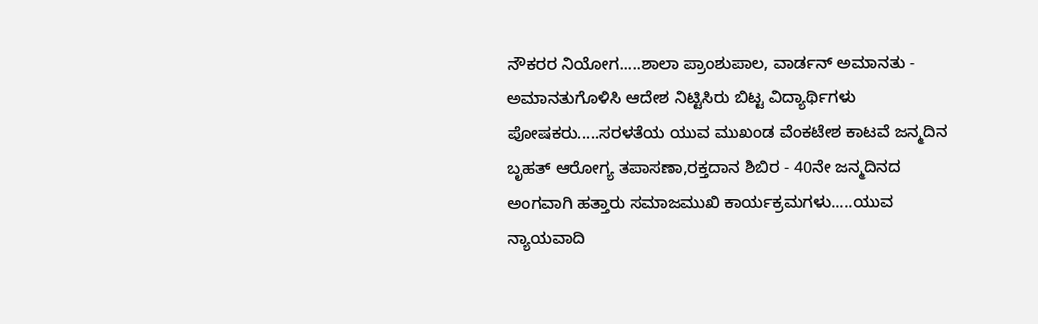ನೌಕರರ ನಿಯೋಗ.....ಶಾಲಾ ಪ್ರಾಂಶುಪಾಲ, ವಾರ್ಡನ್ ಅಮಾನತು - ಅಮಾನತುಗೊಳಿಸಿ ಆದೇಶ ನಿಟ್ಟಿಸಿರು ಬಿಟ್ಟ ವಿದ್ಯಾರ್ಥಿಗಳು ಪೋಷಕರು.....ಸರಳತೆಯ ಯುವ ಮುಖಂಡ ವೆಂಕಟೇಶ ಕಾಟವೆ ಜನ್ಮದಿನ ಬೃಹತ್ ಆರೋಗ್ಯ ತಪಾಸಣಾ,ರಕ್ತದಾನ ಶಿಬಿರ - 40ನೇ ಜನ್ಮದಿನದ ಅಂಗವಾಗಿ ಹತ್ತಾರು ಸಮಾಜಮುಖಿ ಕಾರ್ಯಕ್ರಮಗಳು.....ಯುವ ನ್ಯಾಯವಾದಿ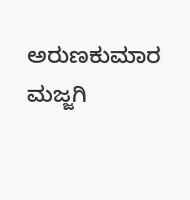ಅರುಣಕುಮಾರ ಮಜ್ಜಗಿ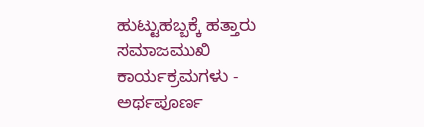ಹುಟ್ಟುಹಬ್ಬಕ್ಕೆ ಹತ್ತಾರು ಸಮಾಜಮುಖಿ ಕಾರ್ಯಕ್ರಮಗಳು - ಅರ್ಥಪೂರ್ಣ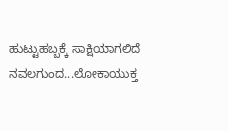ಹುಟ್ಟುಹಬ್ಬಕ್ಕೆ ಸಾಕ್ಷಿಯಾಗಲಿದೆ ನವಲಗುಂದ...ಲೋಕಾಯುಕ್ತ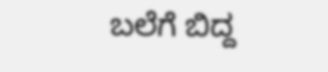ಬಲೆಗೆ ಬಿದ್ದ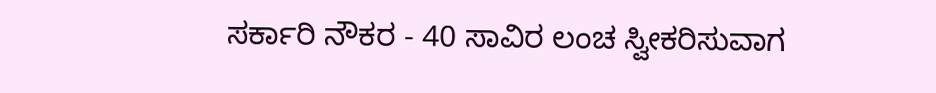ಸರ್ಕಾರಿ ನೌಕರ - 40 ಸಾವಿರ ಲಂಚ ಸ್ವೀಕರಿಸುವಾಗ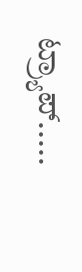ಟ್ರ್ಯಾಪ್.....